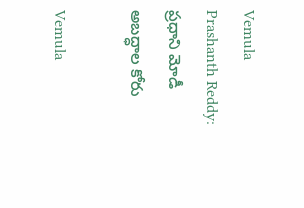Vemula Prashanth Reddy: ప్రధాని మోడీ అబద్ధాల కోరు

Vemula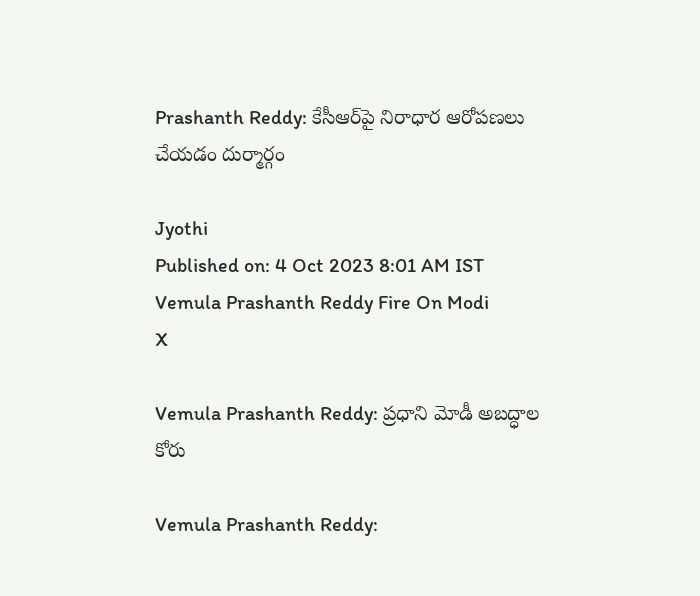Prashanth Reddy: కేసీఆర్‌పై నిరాధార ఆరోపణలు చేయడం దుర్మార్గం

Jyothi
Published on: 4 Oct 2023 8:01 AM IST
Vemula Prashanth Reddy Fire On Modi
X

Vemula Prashanth Reddy: ప్రధాని మోడీ అబద్ధాల కోరు

Vemula Prashanth Reddy: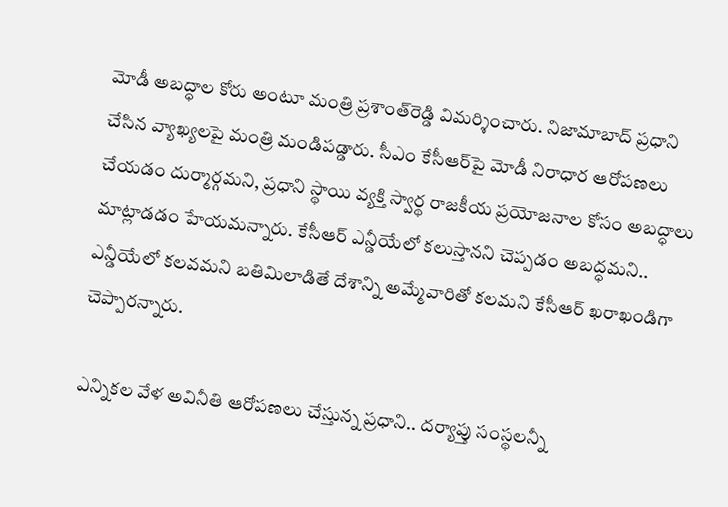మోడీ అబద్ధాల కోరు అంటూ మంత్రి ప్రశాంత్‌రెడ్డి విమర్శించారు. నిజామాబాద్‌ ప్రధాని చేసిన వ్యాఖ్యలపై మంత్రి మండిపడ్డారు. సీఎం కేసీఆర్‌పై మోడీ నిరాధార ఆరోపణలు చేయడం దుర్మార్గమని, ప్రధాని స్థాయి వ్యక్తి స్వార్థ రాజకీయ ప్రయోజనాల కోసం అబద్ధాలు మాట్లాడడం హేయమన్నారు. కేసీఆర్‌ ఎన్డీయేలో కలుస్తానని చెప్పడం అబద్ధమని.. ఎన్డీయేలో కలవమని బతిమిలాడితే దేశాన్ని అమ్మేవారితో కలమని కేసీఆర్‌ ఖరాఖండిగా చెప్పారన్నారు.

ఎన్నికల వేళ అవినీతి ఆరోపణలు చేస్తున్న ప్రధాని.. దర్యాప్తు సంస్థలన్నీ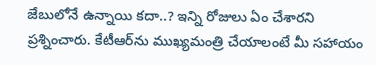జేబులోనే ఉన్నాయి కదా..? ఇన్ని రోజులు ఏం చేశారని ప్రశ్నించారు. కేటీఆర్‌ను ముఖ్యమంత్రి చేయాలంటే మీ సహాయం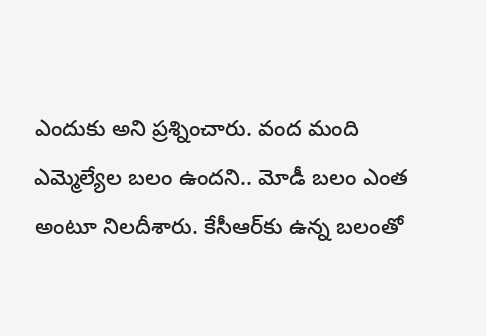ఎందుకు అని ప్రశ్నించారు. వంద మంది ఎమ్మెల్యేల బలం ఉందని.. మోడీ బలం ఎంత అంటూ నిలదీశారు. కేసీఆర్‌కు ఉన్న బలంతో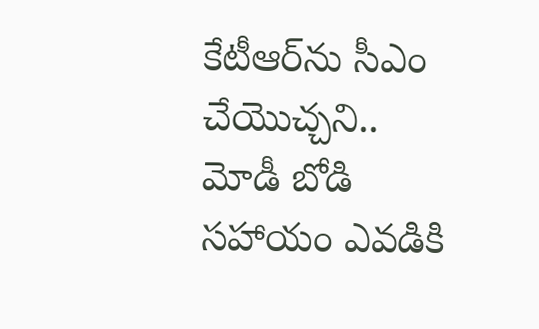కేటీఆర్‌ను సీఎం చేయొచ్చని.. మోడీ బోడి సహాయం ఎవడికి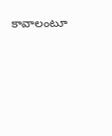కావాలంటూ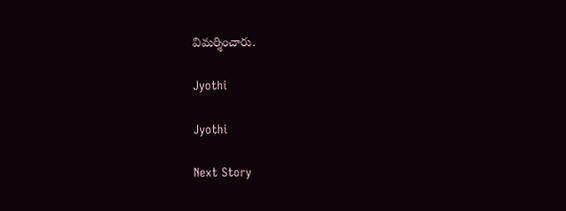విమర్శించారు.

Jyothi

Jyothi

Next Story